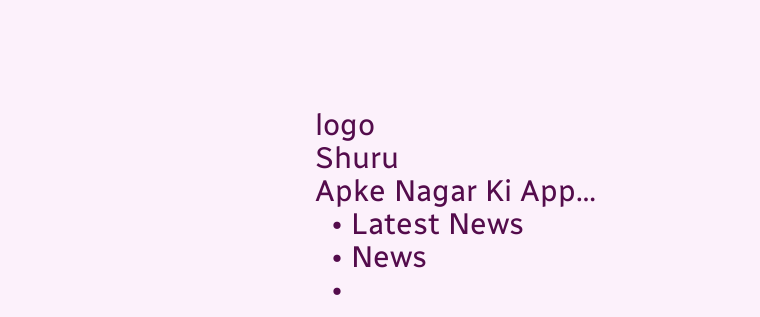logo
Shuru
Apke Nagar Ki App…
  • Latest News
  • News
  •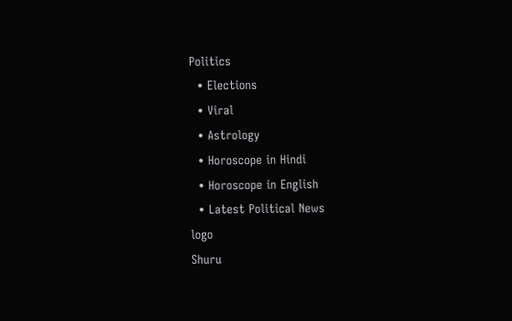Politics
  • Elections
  • Viral
  • Astrology
  • Horoscope in Hindi
  • Horoscope in English
  • Latest Political News
logo
Shuru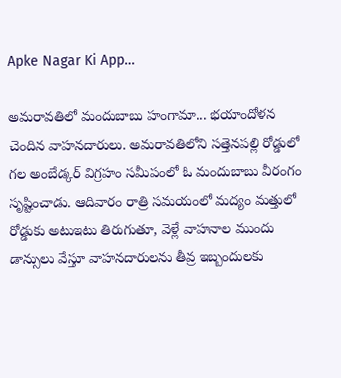Apke Nagar Ki App…

అమరావతిలో మందుబాబు హంగామా... భయాందోళన చెందిన వాహనదారులు. అమరావతిలోని సత్తెనపల్లి రోడ్డులో గల అంబేడ్కర్ విగ్రహం సమీపంలో ఓ మందుబాబు వీరంగం సృష్టించాడు. ఆదివారం రాత్రి సమయంలో మద్యం మత్తులో రోడ్డుకు అటుఇటు తిరుగుతూ, వెళ్లే వాహనాల ముందు డాన్సులు వేస్తూ వాహనదారులను తీవ్ర ఇబ్బందులకు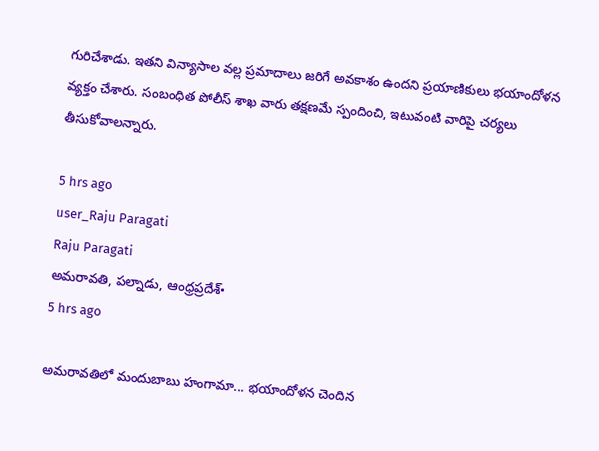గురిచేశాడు. ఇతని విన్యాసాల వల్ల ప్రమాదాలు జరిగే అవకాశం ఉందని ప్రయాణికులు భయాందోళన వ్యక్తం చేశారు. సంబంధిత పోలీస్ శాఖ వారు తక్షణమే స్పందించి, ఇటువంటి వారిపై చర్యలు తీసుకోవాలన్నారు.

5 hrs ago
user_Raju Paragati
Raju Paragati
అమరావతి, పల్నాడు, ఆంధ్రప్రదేశ్•
5 hrs ago

అమరావతిలో మందుబాబు హంగామా... భయాందోళన చెందిన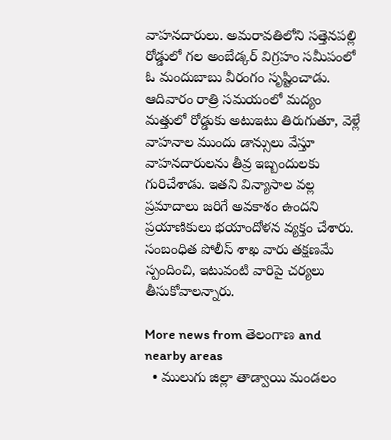వాహనదారులు. అమరావతిలోని సత్తెనపల్లి రోడ్డులో గల అంబేడ్కర్ విగ్రహం సమీపంలో ఓ మందుబాబు వీరంగం సృష్టించాడు. ఆదివారం రాత్రి సమయంలో మద్యం మత్తులో రోడ్డుకు అటుఇటు తిరుగుతూ, వెళ్లే వాహనాల ముందు డాన్సులు వేస్తూ వాహనదారులను తీవ్ర ఇబ్బందులకు గురిచేశాడు. ఇతని విన్యాసాల వల్ల ప్రమాదాలు జరిగే అవకాశం ఉందని ప్రయాణికులు భయాందోళన వ్యక్తం చేశారు. సంబంధిత పోలీస్ శాఖ వారు తక్షణమే స్పందించి, ఇటువంటి వారిపై చర్యలు తీసుకోవాలన్నారు.

More news from తెలంగాణ and nearby areas
  • ములుగు జిల్లా తాడ్వాయి మండలం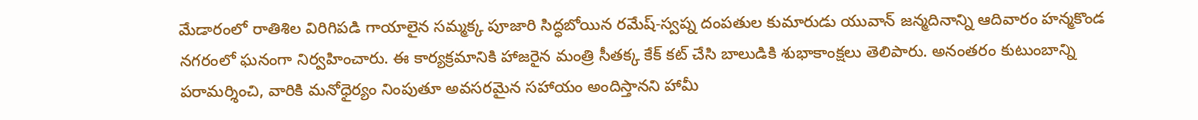మేడారంలో రాతిశిల విరిగిపడి గాయాలైన సమ్మక్క పూజారి సిద్ధబోయిన రమేష్-స్వప్న దంపతుల కుమారుడు యువాన్ జన్మదినాన్ని ఆదివారం హన్మకొండ నగరంలో ఘనంగా నిర్వహించారు. ఈ కార్యక్రమానికి హాజరైన మంత్రి సీతక్క కేక్ కట్ చేసి బాలుడికి శుభాకాంక్షలు తెలిపారు. అనంతరం కుటుంబాన్ని పరామర్శించి, వారికి మనోధైర్యం నింపుతూ అవసరమైన సహాయం అందిస్తానని హామీ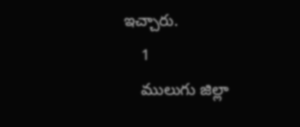ఇచ్చారు.
    1
    ములుగు జిల్లా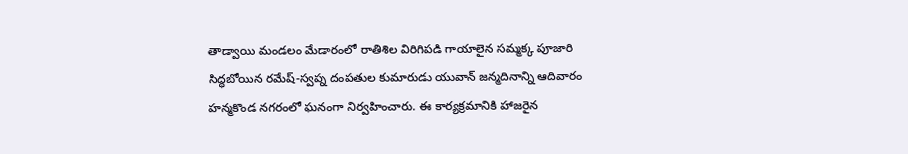తాడ్వాయి మండలం మేడారంలో రాతిశిల విరిగిపడి గాయాలైన సమ్మక్క పూజారి సిద్ధబోయిన రమేష్-స్వప్న దంపతుల కుమారుడు యువాన్ జన్మదినాన్ని ఆదివారం హన్మకొండ నగరంలో ఘనంగా నిర్వహించారు. ఈ కార్యక్రమానికి హాజరైన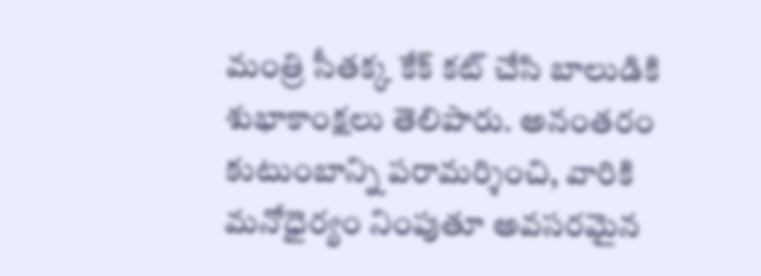మంత్రి సీతక్క కేక్ కట్ చేసి బాలుడికి శుభాకాంక్షలు తెలిపారు. అనంతరం కుటుంబాన్ని పరామర్శించి, వారికి మనోధైర్యం నింపుతూ అవసరమైన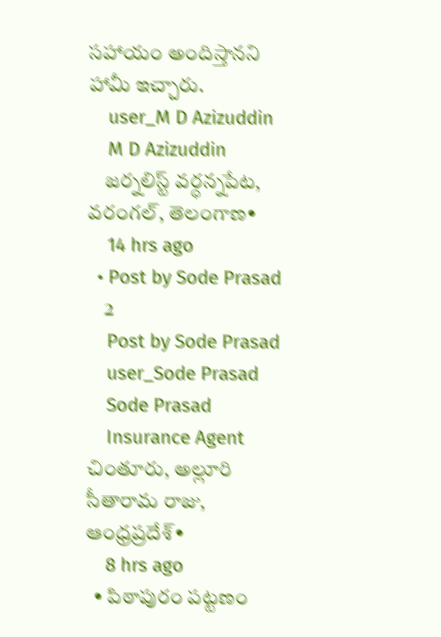సహాయం అందిస్తానని హామీ ఇచ్చారు.
    user_M D Azizuddin
    M D Azizuddin
    జర్నలిస్ట్ వర్ధన్నపేట, వరంగల్, తెలంగాణ•
    14 hrs ago
  • Post by Sode Prasad
    2
    Post by Sode Prasad
    user_Sode Prasad
    Sode Prasad
    Insurance Agent చింతూరు, అల్లూరి సీతారామ రాజు, ఆంధ్రప్రదేశ్•
    8 hrs ago
  • పిఠాపురం పట్టణం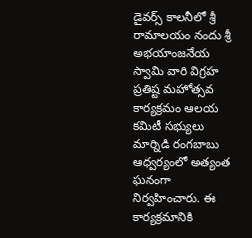డైవర్స్ కాలనీలో శ్రీ రామాలయం నందు శ్రీ అభయాంజనేయ స్వామి వారి విగ్రహ ప్రతిష్ట మహోత్సవ కార్యక్రమం ఆలయ కమిటీ సభ్యులు మార్నిడి రంగబాబు ఆధ్వర్యంలో అత్యంత ఘనంగా నిర్వహించారు. ఈ కార్యక్రమానికి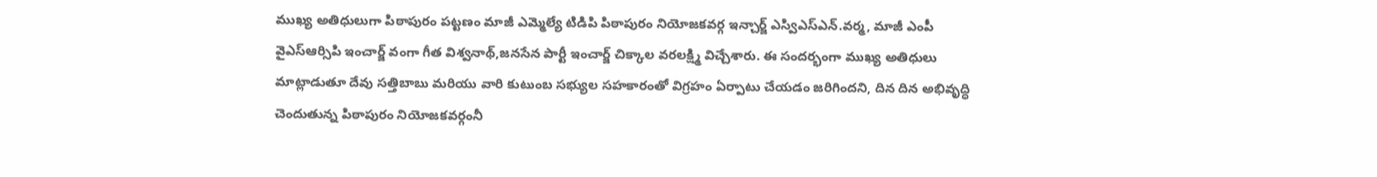ముఖ్య అతిధులుగా పిఠాపురం పట్టణం మాజీ ఎమ్మెల్యే టిడిపి పిఠాపురం నియోజకవర్గ ఇన్చార్జ్ ఎస్విఎస్ఎన్.వర్మ, మాజీ ఎంపీ వైఎస్ఆర్సిపి ఇంచార్జ్ వంగా గీత విశ్వనాథ్,జనసేన పార్టీ ఇంచార్జ్ చిక్కాల వరలక్ష్మి విచ్చేశారు. ఈ సందర్భంగా ముఖ్య అతిధులు మాట్లాడుతూ దేవు సత్తిబాబు మరియు వారి కుటుంబ సభ్యుల సహకారంతో విగ్రహం ఏర్పాటు చేయడం జరిగిందని, దిన దిన అభివృద్ధి చెందుతున్న పిఠాపురం నియోజకవర్గంనీ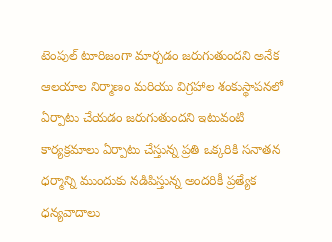టెంపుల్ టూరిజంగా మార్చడం జరుగుతుందని అనేక ఆలయాల నిర్మాణం మరియు విగ్రహాల శంకుస్థాపనలో ఏర్పాటు చేయడం జరుగుతుందని ఇటువంటి కార్యక్రమాలు ఏర్పాటు చేస్తున్న ప్రతి ఒక్కరికి సనాతన ధర్మాన్ని ముందుకు నడిపిస్తున్న అందరికీ ప్రత్యేక ధన్యవాదాలు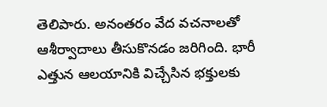తెలిపారు. అనంతరం వేద వచనాలతో ఆశీర్వాదాలు తీసుకొనడం జరిగింది. భారీ ఎత్తున ఆలయానికి విచ్చేసిన భక్తులకు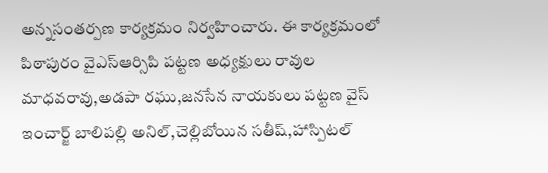అన్నసంతర్పణ కార్యక్రమం నిర్వహించారు. ఈ కార్యక్రమంలో పిఠాపురం వైఎస్ఆర్సిపి పట్టణ అధ్యక్షులు రావుల మాధవరావు,అడపా రఘు,జనసేన నాయకులు పట్టణ వైస్ ఇంచార్జ్ బాలిపల్లి అనిల్,చెల్లిబోయిన సతీష్,హాస్పిటల్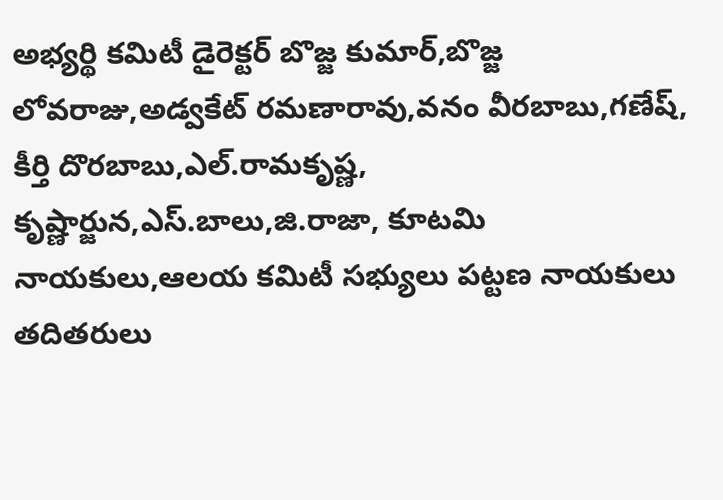అభ్యర్థి కమిటీ డైరెక్టర్ బొజ్జ కుమార్,బొజ్జ లోవరాజు,అడ్వకేట్ రమణారావు,వనం వీరబాబు,గణేష్, కీర్తి దొరబాబు,ఎల్.రామకృష్ణ, కృష్ణార్జున,ఎస్.బాలు,జి.రాజా, కూటమి నాయకులు,ఆలయ కమిటీ సభ్యులు పట్టణ నాయకులు తదితరులు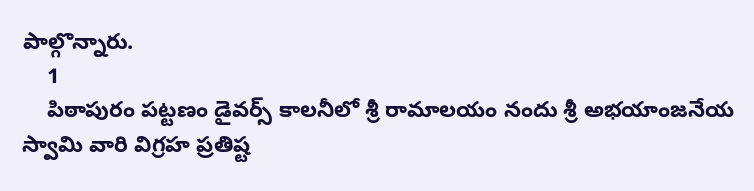పాల్గొన్నారు.
    1
    పిఠాపురం పట్టణం డైవర్స్ కాలనీలో శ్రీ రామాలయం నందు శ్రీ అభయాంజనేయ స్వామి వారి విగ్రహ ప్రతిష్ట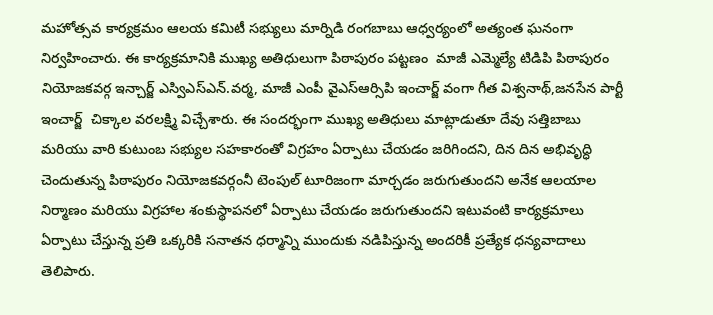మహోత్సవ కార్యక్రమం ఆలయ కమిటీ సభ్యులు మార్నిడి రంగబాబు ఆధ్వర్యంలో అత్యంత ఘనంగా నిర్వహించారు. ఈ కార్యక్రమానికి ముఖ్య అతిధులుగా పిఠాపురం పట్టణం  మాజీ ఎమ్మెల్యే టిడిపి పిఠాపురం నియోజకవర్గ ఇన్చార్జ్ ఎస్విఎస్ఎన్.వర్మ, మాజీ ఎంపీ వైఎస్ఆర్సిపి ఇంచార్జ్ వంగా గీత విశ్వనాథ్,జనసేన పార్టీ ఇంచార్జ్  చిక్కాల వరలక్ష్మి విచ్చేశారు. ఈ సందర్భంగా ముఖ్య అతిధులు మాట్లాడుతూ దేవు సత్తిబాబు మరియు వారి కుటుంబ సభ్యుల సహకారంతో విగ్రహం ఏర్పాటు చేయడం జరిగిందని, దిన దిన అభివృద్ధి చెందుతున్న పిఠాపురం నియోజకవర్గంనీ టెంపుల్ టూరిజంగా మార్చడం జరుగుతుందని అనేక ఆలయాల నిర్మాణం మరియు విగ్రహాల శంకుస్థాపనలో ఏర్పాటు చేయడం జరుగుతుందని ఇటువంటి కార్యక్రమాలు ఏర్పాటు చేస్తున్న ప్రతి ఒక్కరికి సనాతన ధర్మాన్ని ముందుకు నడిపిస్తున్న అందరికీ ప్రత్యేక ధన్యవాదాలు తెలిపారు.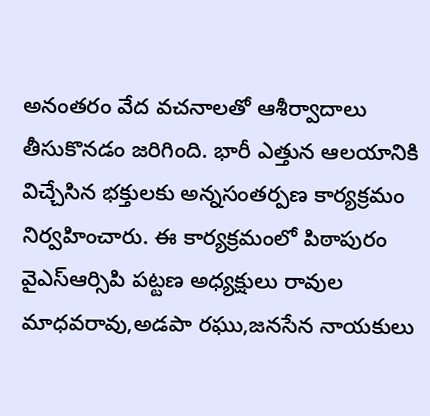అనంతరం వేద వచనాలతో ఆశీర్వాదాలు తీసుకొనడం జరిగింది. భారీ ఎత్తున ఆలయానికి విచ్చేసిన భక్తులకు అన్నసంతర్పణ కార్యక్రమం నిర్వహించారు. ఈ కార్యక్రమంలో పిఠాపురం వైఎస్ఆర్సిపి పట్టణ అధ్యక్షులు రావుల మాధవరావు,అడపా రఘు,జనసేన నాయకులు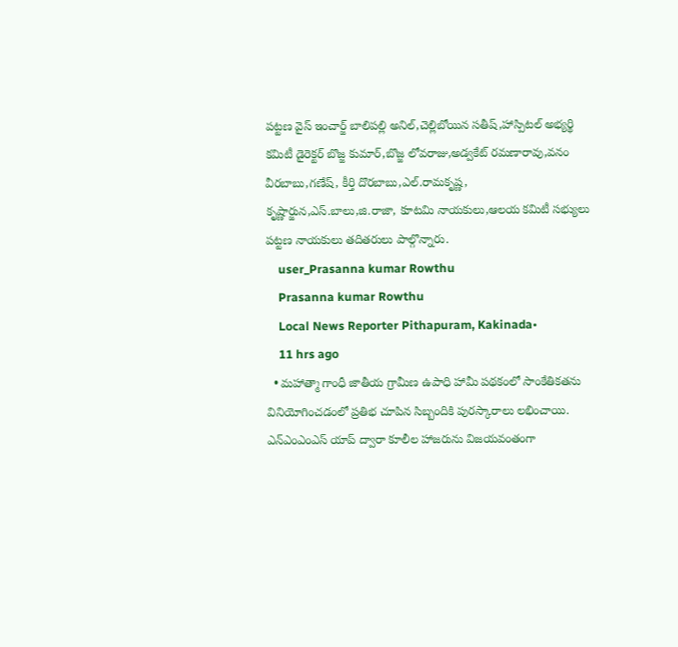పట్టణ వైస్ ఇంచార్జ్ బాలిపల్లి అనిల్,చెల్లిబోయిన సతీష్,హాస్పిటల్ అభ్యర్థి కమిటీ డైరెక్టర్ బొజ్జ కుమార్,బొజ్జ లోవరాజు,అడ్వకేట్ రమణారావు,వనం వీరబాబు,గణేష్, కీర్తి దొరబాబు,ఎల్.రామకృష్ణ, కృష్ణార్జున,ఎస్.బాలు,జి.రాజా, కూటమి నాయకులు,ఆలయ కమిటీ సభ్యులు పట్టణ నాయకులు తదితరులు పాల్గొన్నారు.
    user_Prasanna kumar Rowthu
    Prasanna kumar Rowthu
    Local News Reporter Pithapuram, Kakinada•
    11 hrs ago
  • మహాత్మా గాంధీ జాతీయ గ్రామీణ ఉపాధి హామీ పథకంలో సాంకేతికతను వినియోగించడంలో ప్రతిభ చూపిన సిబ్బందికి పురస్కారాలు లభించాయి. ఎన్ఎంఎంఎస్ యాప్ ద్వారా కూలీల హాజరును విజయవంతంగా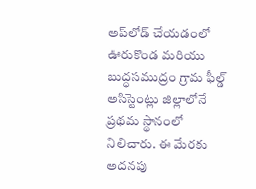అప్‌లోడ్ చేయడంలో ఊరుకొండ మరియు బుద్ధసముద్రం గ్రామ ఫీల్డ్ అసిస్టెంట్లు జిల్లాలోనే ప్రథమ స్థానంలో నిలిచారు. ఈ మేరకు అదనపు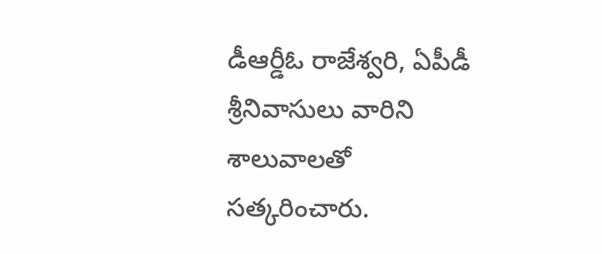డీఆర్డీఓ రాజేశ్వరి, ఏపీడీ శ్రీనివాసులు వారిని శాలువాలతో సత్కరించారు.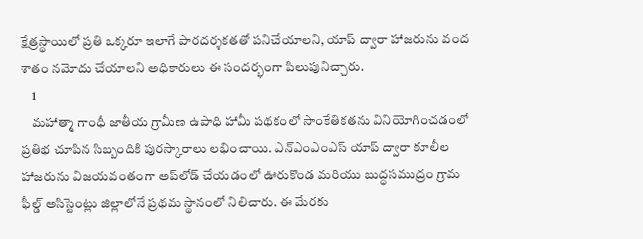క్షేత్రస్థాయిలో ప్రతి ఒక్కరూ ఇలాగే పారదర్శకతతో పనిచేయాలని, యాప్ ద్వారా హాజరును వంద శాతం నమోదు చేయాలని అధికారులు ఈ సందర్భంగా పిలుపునిచ్చారు.
    1
    మహాత్మా గాంధీ జాతీయ గ్రామీణ ఉపాధి హామీ పథకంలో సాంకేతికతను వినియోగించడంలో ప్రతిభ చూపిన సిబ్బందికి పురస్కారాలు లభించాయి. ఎన్ఎంఎంఎస్ యాప్ ద్వారా కూలీల హాజరును విజయవంతంగా అప్‌లోడ్ చేయడంలో ఊరుకొండ మరియు బుద్ధసముద్రం గ్రామ ఫీల్డ్ అసిస్టెంట్లు జిల్లాలోనే ప్రథమ స్థానంలో నిలిచారు. ఈ మేరకు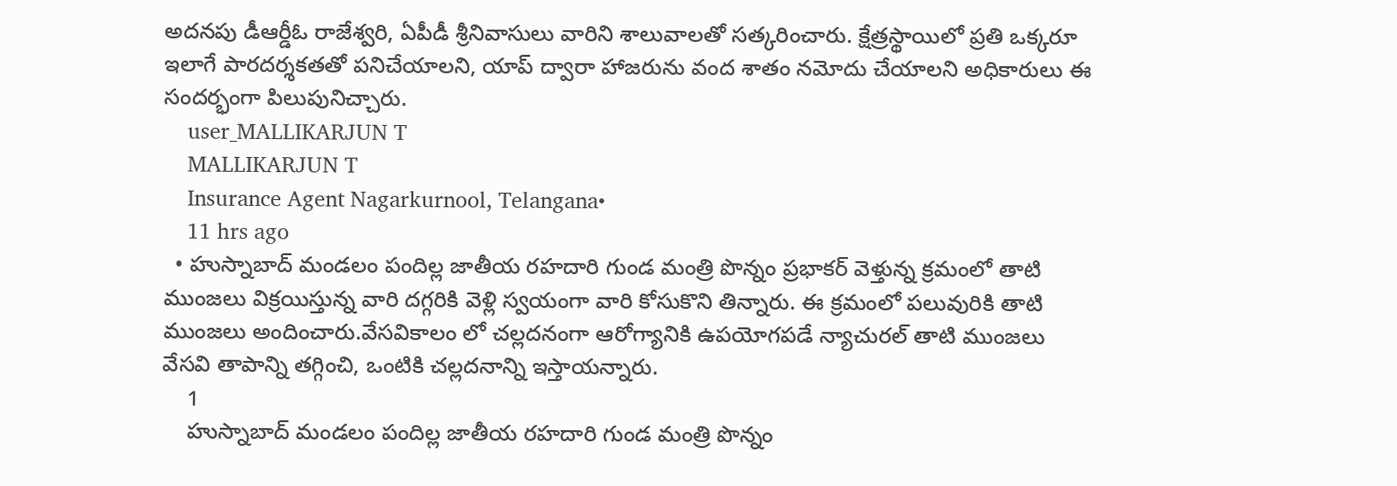అదనపు డీఆర్డీఓ రాజేశ్వరి, ఏపీడీ శ్రీనివాసులు వారిని శాలువాలతో సత్కరించారు. క్షేత్రస్థాయిలో ప్రతి ఒక్కరూ ఇలాగే పారదర్శకతతో పనిచేయాలని, యాప్ ద్వారా హాజరును వంద శాతం నమోదు చేయాలని అధికారులు ఈ సందర్భంగా పిలుపునిచ్చారు.
    user_MALLIKARJUN T
    MALLIKARJUN T
    Insurance Agent Nagarkurnool, Telangana•
    11 hrs ago
  • హుస్నాబాద్ మండలం పందిల్ల జాతీయ రహదారి గుండ మంత్రి పొన్నం ప్రభాకర్ వెళ్తున్న క్రమంలో తాటి ముంజలు విక్రయిస్తున్న వారి దగ్గరికి వెళ్లి స్వయంగా వారి కోసుకొని తిన్నారు. ఈ క్రమంలో పలువురికి తాటి ముంజలు అందించారు.వేసవికాలం లో చల్లదనంగా ఆరోగ్యానికి ఉపయోగపడే న్యాచురల్ తాటి ముంజలు వేసవి తాపాన్ని తగ్గించి, ఒంటికి చల్లదనాన్ని ఇస్తాయన్నారు.
    1
    హుస్నాబాద్ మండలం పందిల్ల జాతీయ రహదారి గుండ మంత్రి పొన్నం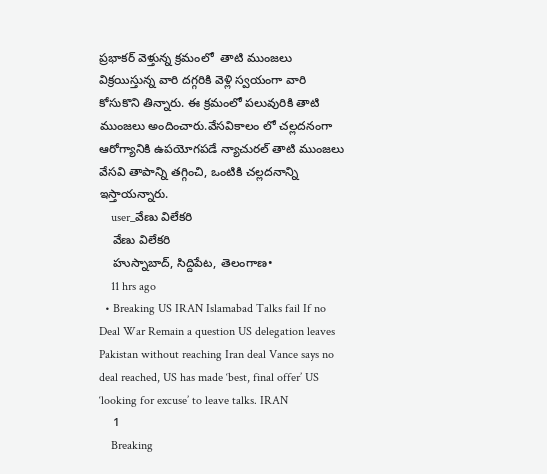ప్రభాకర్ వెళ్తున్న క్రమంలో  తాటి ముంజలు విక్రయిస్తున్న వారి దగ్గరికి వెళ్లి స్వయంగా వారి కోసుకొని తిన్నారు. ఈ క్రమంలో పలువురికి తాటి ముంజలు అందించారు.వేసవికాలం లో చల్లదనంగా ఆరోగ్యానికి ఉపయోగపడే న్యాచురల్ తాటి ముంజలు వేసవి తాపాన్ని తగ్గించి, ఒంటికి చల్లదనాన్ని ఇస్తాయన్నారు.
    user_వేణు విలేకరి
    వేణు విలేకరి
    హుస్నాబాద్, సిద్దిపేట, తెలంగాణ•
    11 hrs ago
  • Breaking US IRAN Islamabad Talks fail If no Deal War Remain a question US delegation leaves Pakistan without reaching Iran deal Vance says no deal reached, US has made ‘best, final offer’ US ‘looking for excuse’ to leave talks. IRAN
    1
    Breaking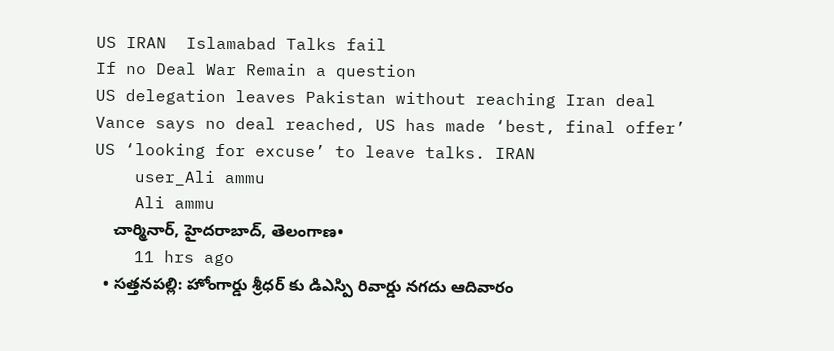US IRAN  Islamabad Talks fail
If no Deal War Remain a question
US delegation leaves Pakistan without reaching Iran deal
Vance says no deal reached, US has made ‘best, final offer’
US ‘looking for excuse’ to leave talks. IRAN
    user_Ali ammu
    Ali ammu
    చార్మినార్, హైదరాబాద్, తెలంగాణ•
    11 hrs ago
  • సత్తనపల్లి: హోంగార్డు శ్రీధర్ కు డిఎస్పి రివార్డు నగదు ఆదివారం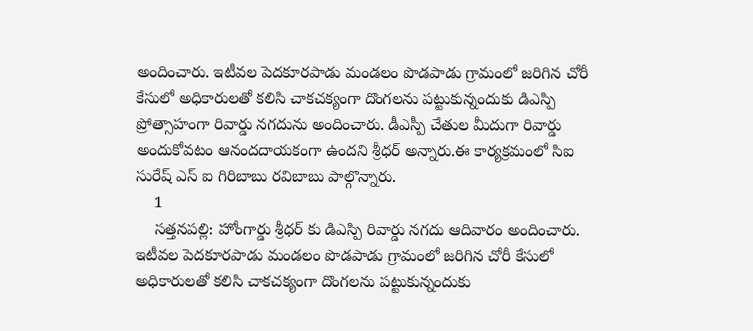అందించారు. ఇటీవల పెదకూరపాడు మండలం పొడపాడు గ్రామంలో జరిగిన చోరీ కేసులో అధికారులతో కలిసి చాకచక్యంగా దొంగలను పట్టుకున్నందుకు డిఎస్పి ప్రోత్సాహంగా రివార్డు నగదును అందించారు. డీఎస్పీ చేతుల మీదుగా రివార్డు అందుకోవటం ఆనందదాయకంగా ఉందని శ్రీధర్ అన్నారు.ఈ కార్యక్రమంలో సిఐ సురేష్ ఎస్ ఐ గిరిబాబు రవిబాబు పాల్గొన్నారు.
    1
    సత్తనపల్లి: హోంగార్డు శ్రీధర్ కు డిఎస్పి రివార్డు నగదు ఆదివారం అందించారు. ఇటీవల పెదకూరపాడు మండలం పొడపాడు గ్రామంలో జరిగిన చోరీ కేసులో అధికారులతో కలిసి చాకచక్యంగా దొంగలను పట్టుకున్నందుకు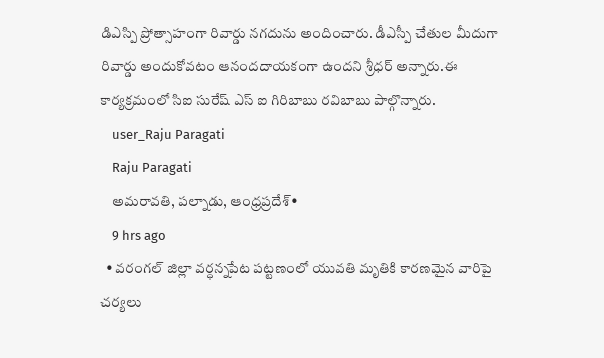డిఎస్పి ప్రోత్సాహంగా రివార్డు నగదును అందించారు. డీఎస్పీ చేతుల మీదుగా రివార్డు అందుకోవటం ఆనందదాయకంగా ఉందని శ్రీధర్ అన్నారు.ఈ కార్యక్రమంలో సిఐ సురేష్ ఎస్ ఐ గిరిబాబు రవిబాబు పాల్గొన్నారు.
    user_Raju Paragati
    Raju Paragati
    అమరావతి, పల్నాడు, ఆంధ్రప్రదేశ్•
    9 hrs ago
  • వరంగల్ జిల్లా వర్ధన్నపేట పట్టణంలో యువతి మృతికి కారణమైన వారిపై చర్యలు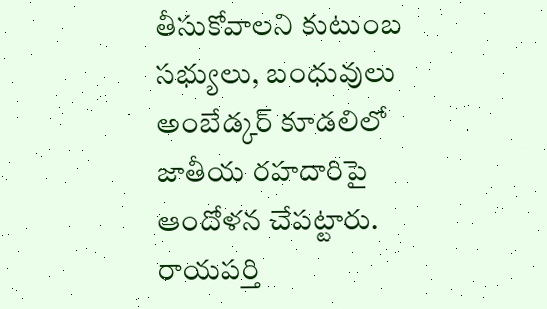తీసుకోవాలని కుటుంబ సభ్యులు, బంధువులు అంబేడ్కర్ కూడలిలో జాతీయ రహదారిపై ఆందోళన చేపట్టారు. రాయపర్తి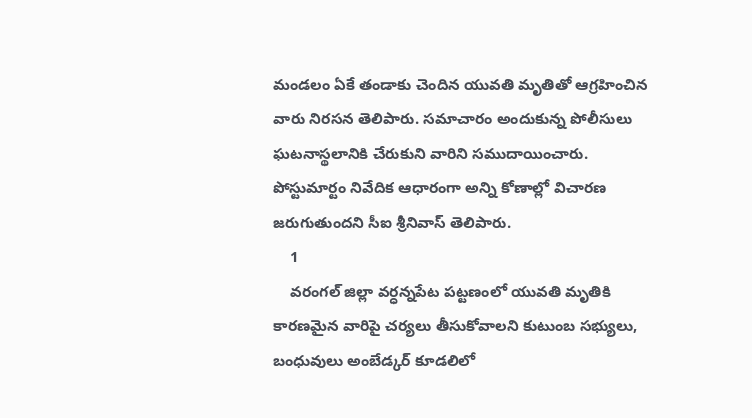మండలం ఏకే తండాకు చెందిన యువతి మృతితో ఆగ్రహించిన వారు నిరసన తెలిపారు. సమాచారం అందుకున్న పోలీసులు ఘటనాస్థలానికి చేరుకుని వారిని సముదాయించారు. పోస్టుమార్టం నివేదిక ఆధారంగా అన్ని కోణాల్లో విచారణ జరుగుతుందని సీఐ శ్రీనివాస్ తెలిపారు.
    1
    వరంగల్ జిల్లా వర్ధన్నపేట పట్టణంలో యువతి మృతికి కారణమైన వారిపై చర్యలు తీసుకోవాలని కుటుంబ సభ్యులు, బంధువులు అంబేడ్కర్ కూడలిలో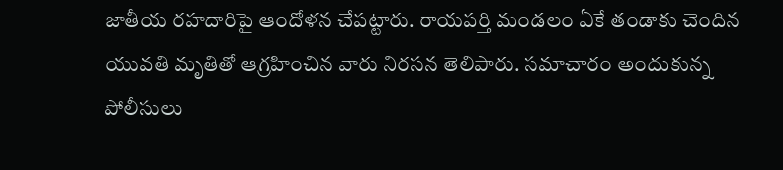జాతీయ రహదారిపై ఆందోళన చేపట్టారు. రాయపర్తి మండలం ఏకే తండాకు చెందిన యువతి మృతితో ఆగ్రహించిన వారు నిరసన తెలిపారు. సమాచారం అందుకున్న పోలీసులు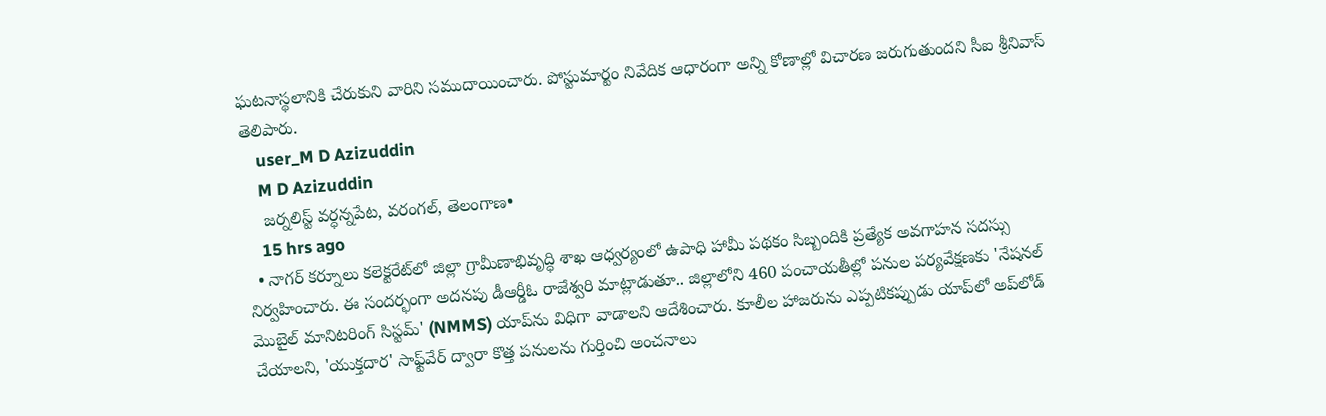ఘటనాస్థలానికి చేరుకుని వారిని సముదాయించారు. పోస్టుమార్టం నివేదిక ఆధారంగా అన్ని కోణాల్లో విచారణ జరుగుతుందని సీఐ శ్రీనివాస్ తెలిపారు.
    user_M D Azizuddin
    M D Azizuddin
    జర్నలిస్ట్ వర్ధన్నపేట, వరంగల్, తెలంగాణ•
    15 hrs ago
  • నాగర్ కర్నూలు కలెక్టరేట్‌లో జిల్లా గ్రామీణాభివృద్ధి శాఖ ఆధ్వర్యంలో ఉపాధి హామీ పథకం సిబ్బందికి ప్రత్యేక అవగాహన సదస్సు నిర్వహించారు. ఈ సందర్భంగా అదనపు డీఆర్డీఓ రాజేశ్వరి మాట్లాడుతూ.. జిల్లాలోని 460 పంచాయతీల్లో పనుల పర్యవేక్షణకు 'నేషనల్ మొబైల్ మానిటరింగ్ సిస్టమ్' (NMMS) యాప్‌ను విధిగా వాడాలని ఆదేశించారు. కూలీల హాజరును ఎప్పటికప్పుడు యాప్‌లో అప్‌లోడ్ చేయాలని, 'యుక్తదార' సాఫ్ట్‌వేర్ ద్వారా కొత్త పనులను గుర్తించి అంచనాలు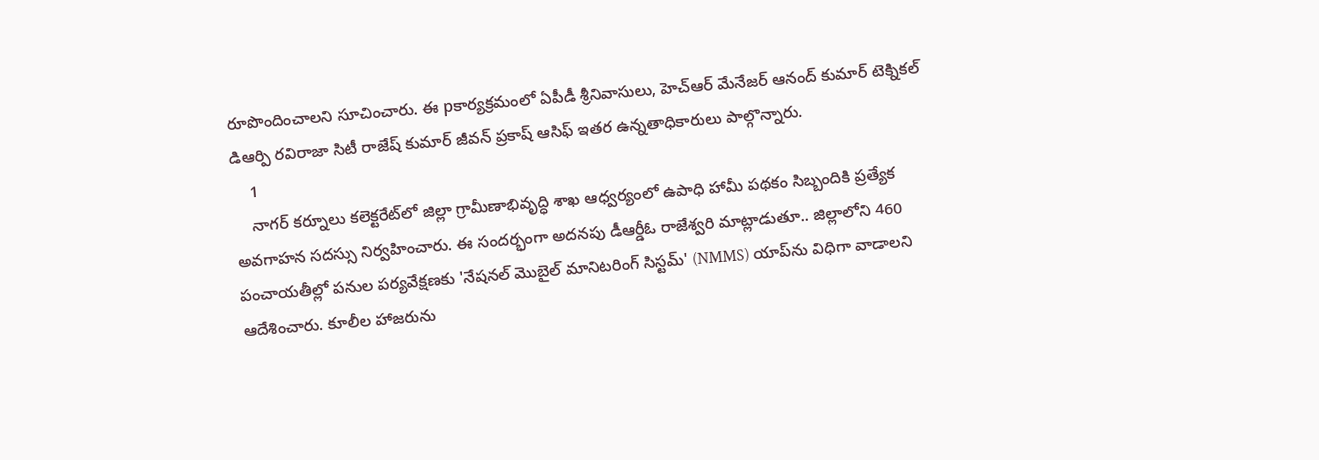రూపొందించాలని సూచించారు. ఈ pకార్యక్రమంలో ఏపీడీ శ్రీనివాసులు, హెచ్ఆర్ మేనేజర్ ఆనంద్ కుమార్ టెక్నికల్ డిఆర్పి రవిరాజా సిటీ రాజేష్ కుమార్ జీవన్ ప్రకాష్ ఆసిఫ్ ఇతర ఉన్నతాధికారులు పాల్గొన్నారు.
    1
    నాగర్ కర్నూలు కలెక్టరేట్‌లో జిల్లా గ్రామీణాభివృద్ధి శాఖ ఆధ్వర్యంలో ఉపాధి హామీ పథకం సిబ్బందికి ప్రత్యేక అవగాహన సదస్సు నిర్వహించారు. ఈ సందర్భంగా అదనపు డీఆర్డీఓ రాజేశ్వరి మాట్లాడుతూ.. జిల్లాలోని 460 పంచాయతీల్లో పనుల పర్యవేక్షణకు 'నేషనల్ మొబైల్ మానిటరింగ్ సిస్టమ్' (NMMS) యాప్‌ను విధిగా వాడాలని ఆదేశించారు. కూలీల హాజరును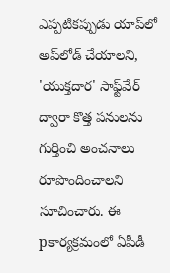ఎప్పటికప్పుడు యాప్‌లో అప్‌లోడ్ చేయాలని, 'యుక్తదార' సాఫ్ట్‌వేర్ ద్వారా కొత్త పనులను గుర్తించి అంచనాలు రూపొందించాలని సూచించారు. ఈ pకార్యక్రమంలో ఏపీడీ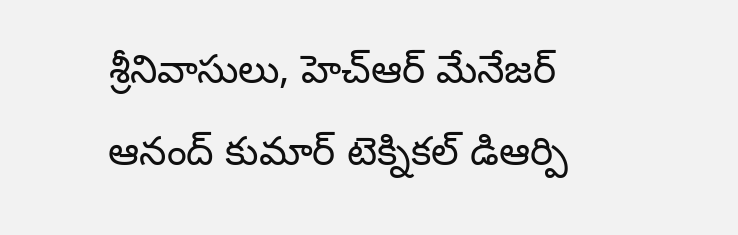శ్రీనివాసులు, హెచ్ఆర్ మేనేజర్ ఆనంద్ కుమార్ టెక్నికల్ డిఆర్పి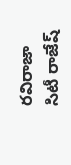రవిరాజా సిటీ రాజేష్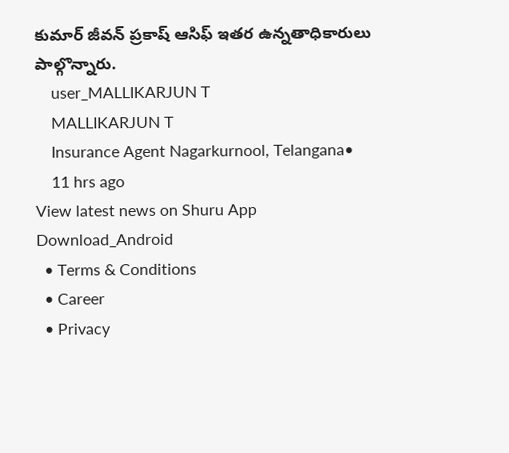కుమార్ జీవన్ ప్రకాష్ ఆసిఫ్ ఇతర ఉన్నతాధికారులు పాల్గొన్నారు.
    user_MALLIKARJUN T
    MALLIKARJUN T
    Insurance Agent Nagarkurnool, Telangana•
    11 hrs ago
View latest news on Shuru App
Download_Android
  • Terms & Conditions
  • Career
  • Privacy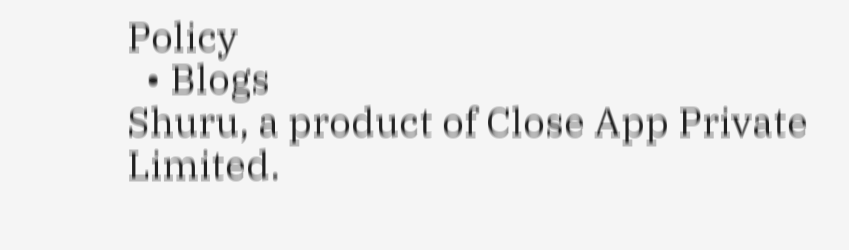Policy
  • Blogs
Shuru, a product of Close App Private Limited.